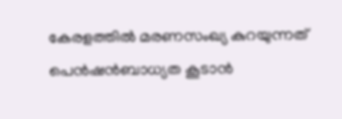കേരളത്തില്‍ മരണസംഖ്യ കുറയുന്നത് പെന്‍ഷന്‍ബാധ്യത കൂടാന്‍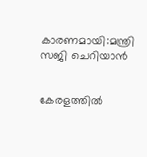കാരണമായി:മന്ത്രി സജി ചെറിയാന്‍


കേരളത്തില്‍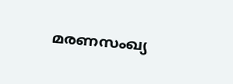മരണസംഖ്യ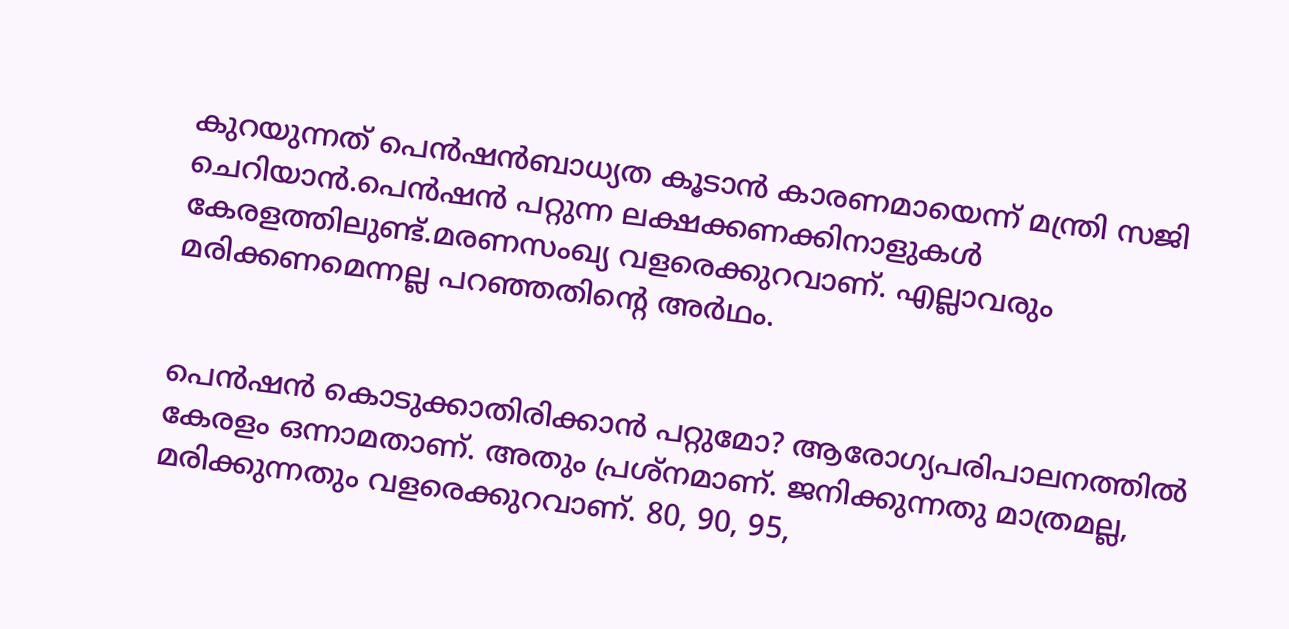കുറയുന്നത് പെന്‍ഷന്‍ബാധ്യത കൂടാന്‍ കാരണമായെന്ന് മന്ത്രി സജി ചെറിയാന്‍.പെന്‍ഷന്‍ പറ്റുന്ന ലക്ഷക്കണക്കിനാളുകള്‍ കേരളത്തിലുണ്ട്.മരണസംഖ്യ വളരെക്കുറവാണ്. എല്ലാവരും മരിക്കണമെന്നല്ല പറഞ്ഞതിന്റെ അര്‍ഥം.


പെന്‍ഷന്‍ കൊടുക്കാതിരിക്കാന്‍ പറ്റുമോ? ആരോഗ്യപരിപാലനത്തില്‍ കേരളം ഒന്നാമതാണ്. അതും പ്രശ്‌നമാണ്. ജനിക്കുന്നതു മാത്രമല്ല, മരിക്കുന്നതും വളരെക്കുറവാണ്. 80, 90, 95,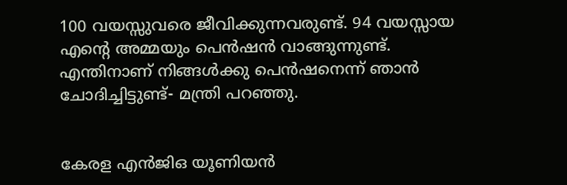100 വയസ്സുവരെ ജീവിക്കുന്നവരുണ്ട്. 94 വയസ്സായ എന്റെ അമ്മയും പെന്‍ഷന്‍ വാങ്ങുന്നുണ്ട്. എന്തിനാണ് നിങ്ങള്‍ക്കു പെന്‍ഷനെന്ന് ഞാന്‍ ചോദിച്ചിട്ടുണ്ട്- മന്ത്രി പറഞ്ഞു.


കേരള എന്‍ജിഒ യൂണിയന്‍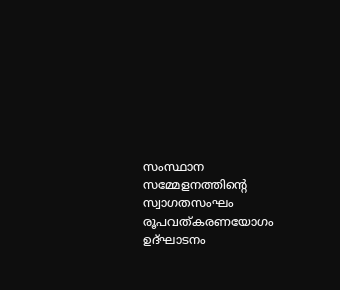സംസ്ഥാന സമ്മേളനത്തിന്റെ സ്വാഗതസംഘം രൂപവത്കരണയോഗം ഉദ്ഘാടനം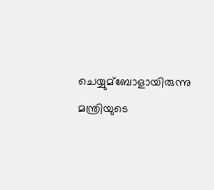ചെയ്യുമ്ബോളായിരുന്നു മന്ത്രിയുടെ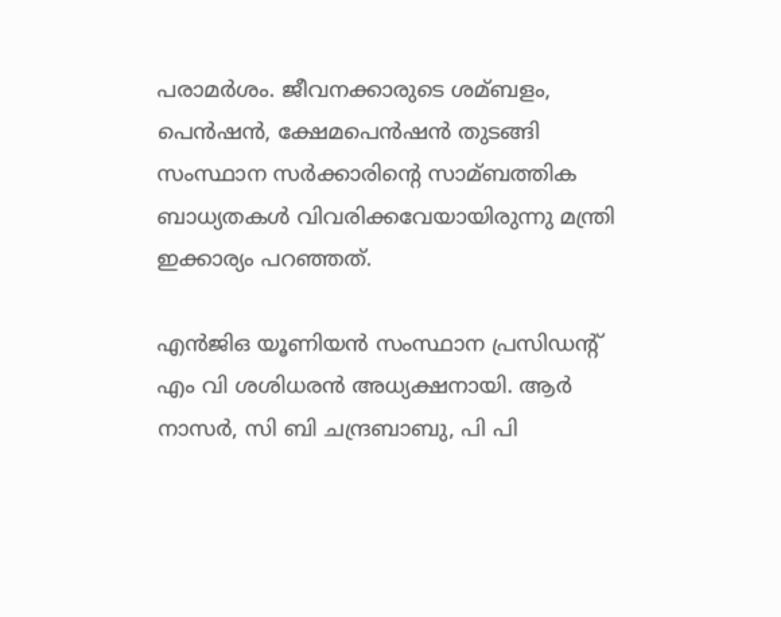പരാമര്‍ശം. ജീവനക്കാരുടെ ശമ്ബളം, പെന്‍ഷന്‍, ക്ഷേമപെന്‍ഷന്‍ തുടങ്ങി സംസ്ഥാന സര്‍ക്കാരിന്റെ സാമ്ബത്തിക ബാധ്യതകള്‍ വിവരിക്കവേയായിരുന്നു മന്ത്രി ഇക്കാര്യം പറഞ്ഞത്.

എന്‍ജിഒ യൂണിയന്‍ സംസ്ഥാന പ്രസിഡന്റ് എം വി ശശിധരന്‍ അധ്യക്ഷനായി. ആര്‍ നാസര്‍, സി ബി ചന്ദ്രബാബു, പി പി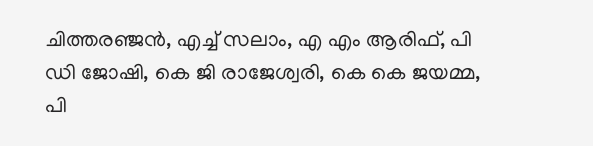ചിത്തരഞ്ജന്‍, എച്ച്‌ സലാം, എ എം ആരിഫ്, പി ഡി ജോഷി, കെ ജി രാജേശ്വരി, കെ കെ ജയമ്മ, പി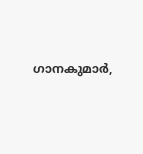ഗാനകുമാര്‍,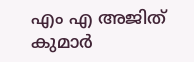എം എ അജിത് കുമാര്‍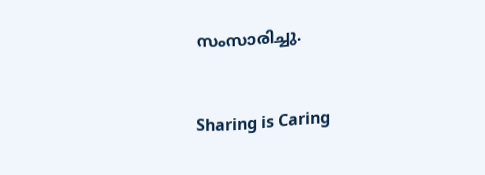സംസാരിച്ചു.



Sharing is Caring